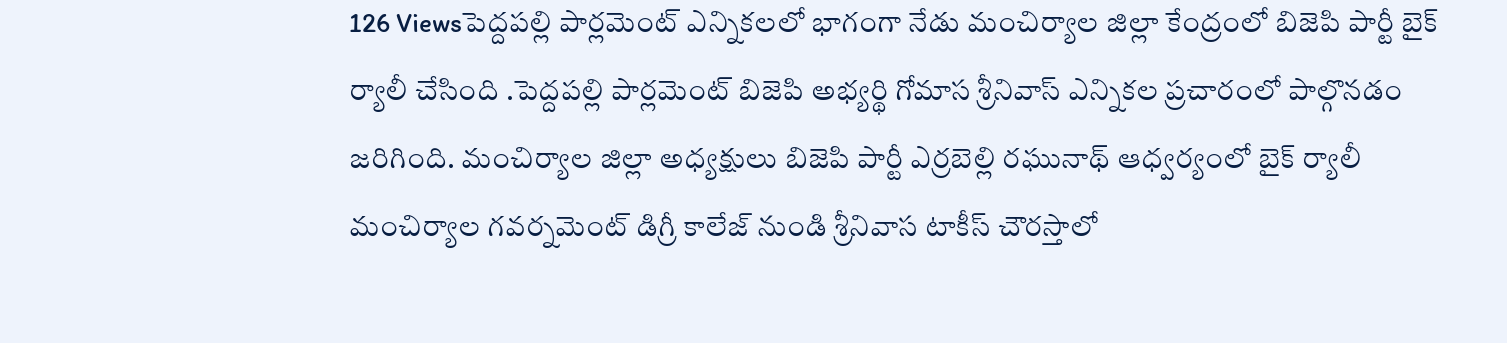126 Viewsపెద్దపల్లి పార్లమెంట్ ఎన్నికలలో భాగంగా నేడు మంచిర్యాల జిల్లా కేంద్రంలో బిజెపి పార్టీ బైక్ ర్యాలీ చేసింది .పెద్దపల్లి పార్లమెంట్ బిజెపి అభ్యర్థి గోమాస శ్రీనివాస్ ఎన్నికల ప్రచారంలో పాల్గొనడం జరిగింది. మంచిర్యాల జిల్లా అధ్యక్షులు బిజెపి పార్టీ ఎర్రబెల్లి రఘునాథ్ ఆధ్వర్యంలో బైక్ ర్యాలీ మంచిర్యాల గవర్నమెంట్ డిగ్రీ కాలేజ్ నుండి శ్రీనివాస టాకీస్ చౌరస్తాలో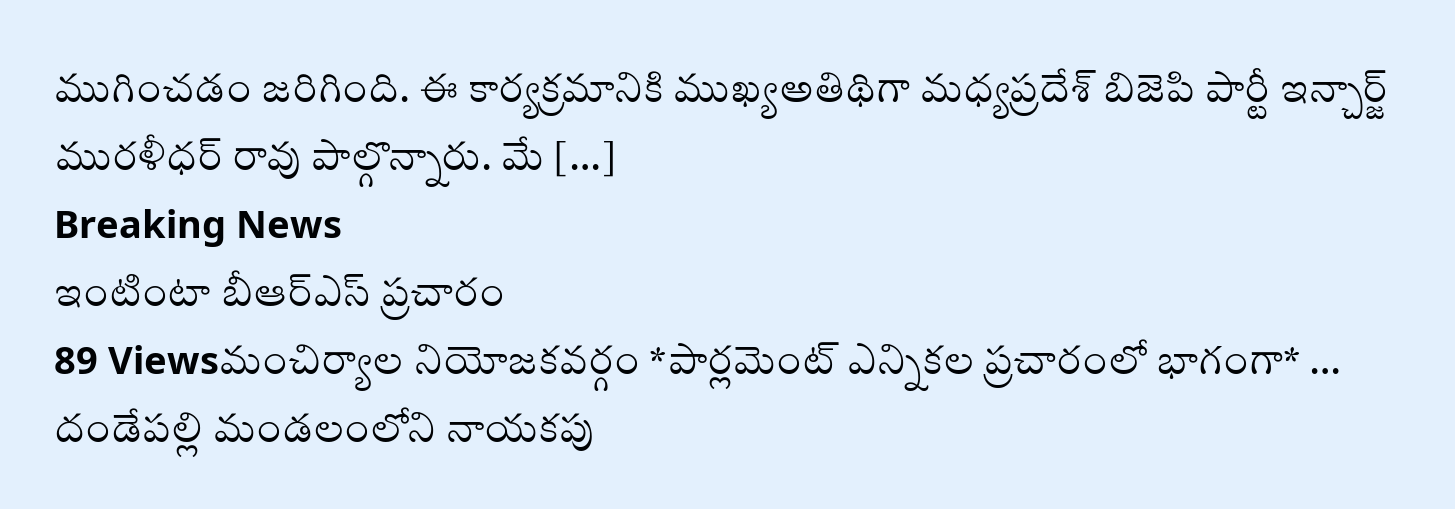ముగించడం జరిగింది. ఈ కార్యక్రమానికి ముఖ్యఅతిథిగా మధ్యప్రదేశ్ బిజెపి పార్టీ ఇన్చార్జ్ మురళీధర్ రావు పాల్గొన్నారు. మే […]
Breaking News
ఇంటింటా బీఆర్ఎస్ ప్రచారం
89 Viewsమంచిర్యాల నియోజకవర్గం *పార్లమెంట్ ఎన్నికల ప్రచారంలో భాగంగా* … దండేపల్లి మండలంలోని నాయకపు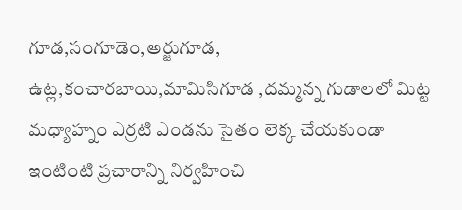గూడ,సంగూడెం,అర్జుగూడ, ఉట్ల,కంచారబాయి,మామిసిగూడ ,దమ్మన్న గుడాలలో మిట్ట మధ్యాహ్నం ఎర్రటి ఎండను సైతం లెక్క చేయకుండా ఇంటింటి ప్రచారాన్ని నిర్వహించి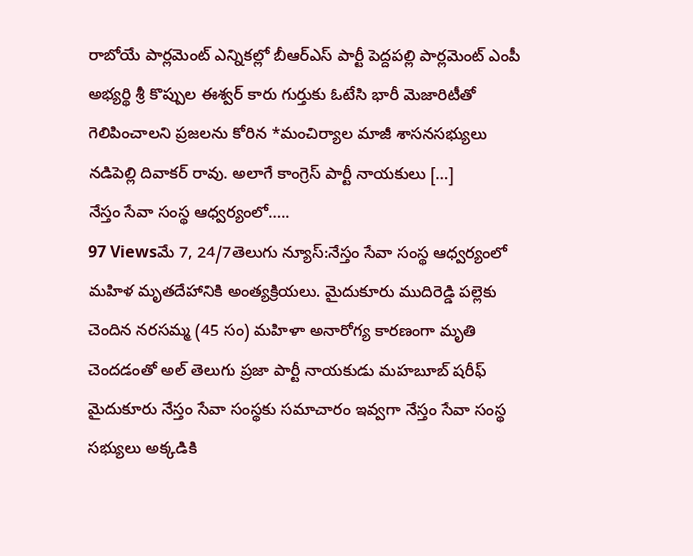రాబోయే పార్లమెంట్ ఎన్నికల్లో బీఆర్ఎస్ పార్టీ పెద్దపల్లి పార్లమెంట్ ఎంపీ అభ్యర్థి శ్రీ కొప్పుల ఈశ్వర్ కారు గుర్తుకు ఓటేసి భారీ మెజారిటీతో గెలిపించాలని ప్రజలను కోరిన *మంచిర్యాల మాజీ శాసనసభ్యులు నడిపెల్లి దివాకర్ రావు. అలాగే కాంగ్రెస్ పార్టీ నాయకులు […]
నేస్తం సేవా సంస్థ ఆధ్వర్యంలో…..
97 Viewsమే 7, 24/7తెలుగు న్యూస్:నేస్తం సేవా సంస్థ ఆధ్వర్యంలో మహిళ మృతదేహానికి అంత్యక్రియలు. మైదుకూరు ముదిరెడ్డి పల్లెకు చెందిన నరసమ్మ (45 సం) మహిళా అనారోగ్య కారణంగా మృతి చెందడంతో అల్ తెలుగు ప్రజా పార్టీ నాయకుడు మహబూబ్ షరీఫ్ మైదుకూరు నేస్తం సేవా సంస్థకు సమాచారం ఇవ్వగా నేస్తం సేవా సంస్థ సభ్యులు అక్కడికి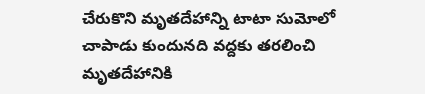చేరుకొని మృతదేహాన్ని టాటా సుమోలో చాపాడు కుందునది వద్దకు తరలించి మృతదేహానికి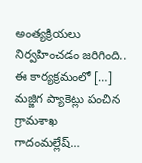అంత్యక్రియలు నిర్వహించడం జరిగింది.. ఈ కార్యక్రమంలో […]
మజ్జిగ ప్యాకెట్లు పంచిన గ్రామశాఖ గాదంమల్లేష్…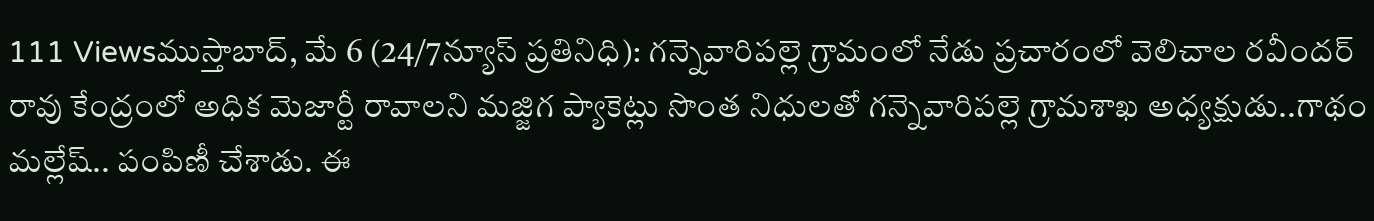111 Viewsముస్తాబాద్, మే 6 (24/7న్యూస్ ప్రతినిధి): గన్నెవారిపల్లె గ్రామంలో నేడు ప్రచారంలో వెలిచాల రవీందర్ రావు కేంద్రంలో అధిక మెజార్టీ రావాలని మజ్జిగ ప్యాకెట్లు సొంత నిధులతో గన్నెవారిపల్లె గ్రామశాఖ అధ్యక్షుడు..గాథం మల్లేష్.. పంపిణీ చేశాడు. ఈ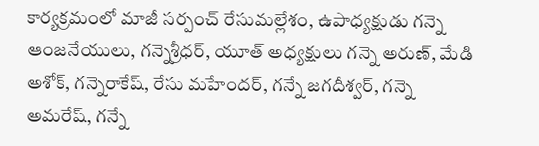కార్యక్రమంలో మాజీ సర్పంచ్ రేసుమల్లేశం, ఉపాధ్యక్షుడు గన్నె ఆంజనేయులు, గన్నెశ్రీధర్, యూత్ అధ్యక్షులు గన్నె అరుణ్, మేడి అశోక్, గన్నెరాకేష్, రేసు మహేందర్, గన్నే జగదీశ్వర్, గన్నె అమరేష్, గన్నే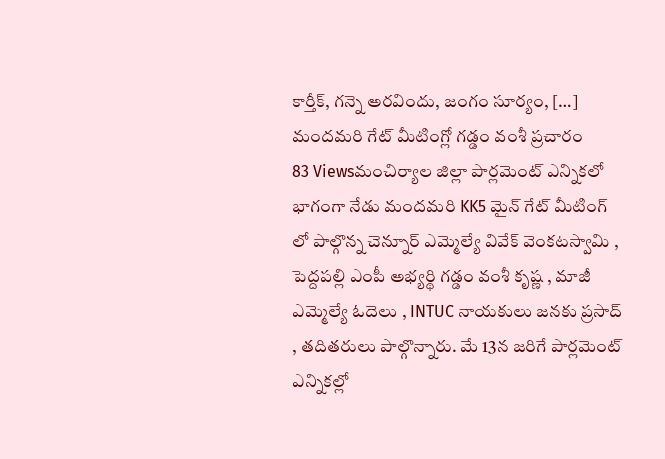కార్తీక్, గన్నె అరవిందు, జంగం సూర్యం, […]
మందమరి గేట్ మీటింగ్లో గడ్డం వంశీ ప్రచారం
83 Viewsమంచిర్యాల జిల్లా పార్లమెంట్ ఎన్నికలో భాగంగా నేడు మందమరి KK5 మైన్ గేట్ మీటింగ్ లో పాల్గొన్న చెన్నూర్ ఎమ్మెల్యే వివేక్ వెంకటస్వామి , పెద్దపల్లి ఎంపీ అభ్యర్థి గడ్డం వంశీ కృష్ణ , మాజీ ఎమ్మెల్యే ఓదెలు , INTUC నాయకులు జనకు ప్రసాద్ , తదితరులు పాల్గొన్నారు. మే 13న జరిగే పార్లమెంట్ ఎన్నికల్లో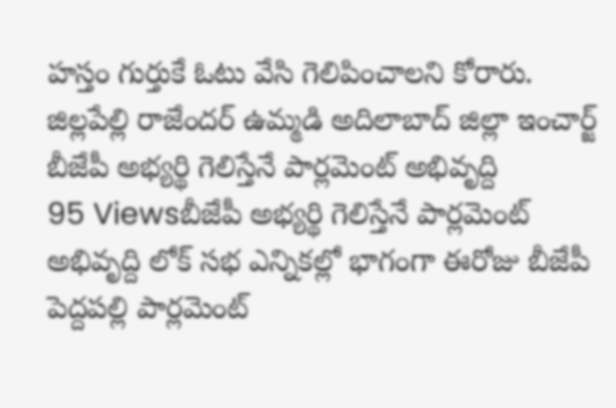హస్తం గుర్తుకే ఓటు వేసి గెలిపించాలని కోరారు. జిల్లపేల్లి రాజేందర్ ఉమ్మడి అదిలాబాద్ జిల్లా ఇంచార్జ్
బీజేపీ అభ్యర్థి గెలిస్తేనే పార్లమెంట్ అభివృద్ది
95 Viewsబీజేపీ అభ్యర్థి గెలిస్తేనే పార్లమెంట్ అభివృద్ది లోక్ సభ ఎన్నికల్లో భాగంగా ఈరోజు బీజేపీ పెద్దపల్లి పార్లమెంట్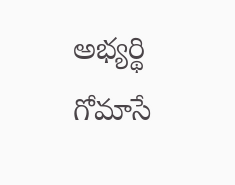అభ్యర్థి గోమాసే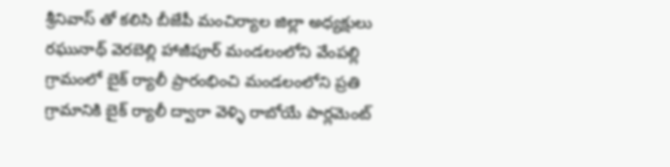శ్రీనివాస్ తో కలిసి బీజేపీ మంచిర్యాల జిల్లా అధ్యక్షులు రఘునాథ్ వెరబెల్లి హాజీపూర్ మండలంలోని వేంపల్లి గ్రామంలో బైక్ ర్యాలీ ప్రారంభించి మండలంలోని ప్రతి గ్రామానికి బైక్ ర్యాలీ ద్వారా వెళ్ళి రాబోయే పార్లమెంట్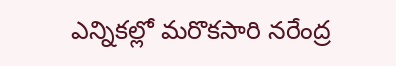ఎన్నికల్లో మరొకసారి నరేంద్ర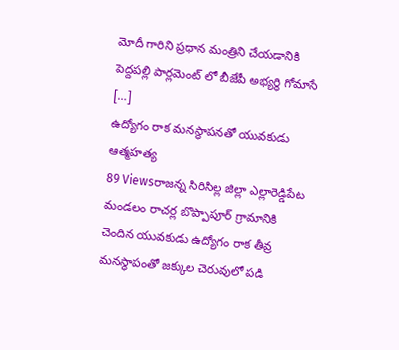మోదీ గారిని ప్రధాన మంత్రిని చేయడానికి పెద్దపల్లి పార్లమెంట్ లో బీజేపీ అభ్యర్థి గోమాసే […]
ఉద్యోగం రాక మనస్థాపనతో యువకుడు ఆత్మహత్య
89 Viewsరాజన్న సిరిసిల్ల జిల్లా ఎల్లారెడ్డిపేట మండలం రాచర్ల బొప్పాపూర్ గ్రామానికి చెందిన యువకుడు ఉద్యోగం రాక తీవ్ర మనస్థాపంతో జక్కుల చెరువులో పడి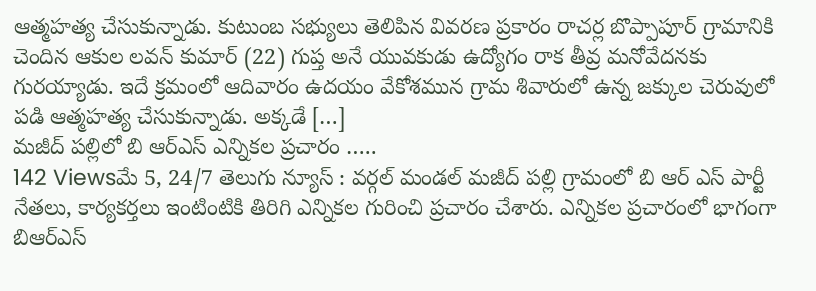ఆత్మహత్య చేసుకున్నాడు. కుటుంబ సభ్యులు తెలిపిన వివరణ ప్రకారం రాచర్ల బొప్పాపూర్ గ్రామానికి చెందిన ఆకుల లవన్ కుమార్ (22) గుప్త అనే యువకుడు ఉద్యోగం రాక తీవ్ర మనోవేదనకు గురయ్యాడు. ఇదే క్రమంలో ఆదివారం ఉదయం వేకోశమున గ్రామ శివారులో ఉన్న జక్కుల చెరువులో పడి ఆత్మహత్య చేసుకున్నాడు. అక్కడే […]
మజీద్ పల్లిలో బి ఆర్ఎస్ ఎన్నికల ప్రచారం …..
142 Viewsమే 5, 24/7 తెలుగు న్యూస్ : వర్గల్ మండల్ మజీద్ పల్లి గ్రామంలో బి ఆర్ ఎస్ పార్టీ నేతలు, కార్యకర్తలు ఇంటింటికి తిరిగి ఎన్నికల గురించి ప్రచారం చేశారు. ఎన్నికల ప్రచారంలో భాగంగా బిఆర్ఎస్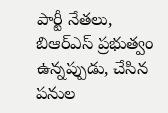పార్టీ నేతలు, బిఆర్ఎస్ ప్రభుత్వం ఉన్నప్పుడు, చేసిన పనుల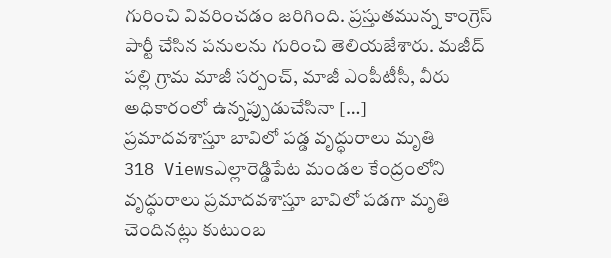గురించి వివరించడం జరిగింది. ప్రస్తుతమున్న కాంగ్రెస్ పార్టీ చేసిన పనులను గురించి తెలియజేశారు. మజీద్ పల్లి గ్రామ మాజీ సర్పంచ్, మాజీ ఎంపీటీసీ, వీరు అధికారంలో ఉన్నప్పుడుచేసినా […]
ప్రమాదవశాస్తూ బావిలో పడ్డ వృద్ధురాలు మృతి
318 Viewsఎల్లారెడ్డిపేట మండల కేంద్రంలోని వృద్ధురాలు ప్రమాదవశాస్తూ బావిలో పడగా మృతి చెందినట్లు కుటుంబ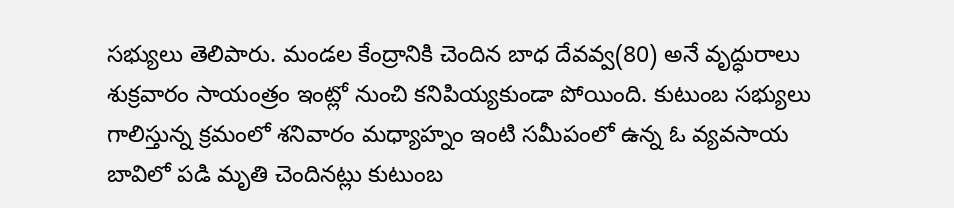సభ్యులు తెలిపారు. మండల కేంద్రానికి చెందిన బాధ దేవవ్వ(80) అనే వృద్ధురాలు శుక్రవారం సాయంత్రం ఇంట్లో నుంచి కనిపియ్యకుండా పోయింది. కుటుంబ సభ్యులు గాలిస్తున్న క్రమంలో శనివారం మధ్యాహ్నం ఇంటి సమీపంలో ఉన్న ఓ వ్యవసాయ బావిలో పడి మృతి చెందినట్లు కుటుంబ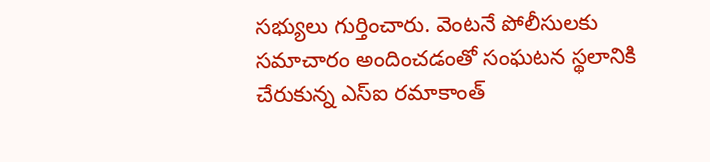సభ్యులు గుర్తించారు. వెంటనే పోలీసులకు సమాచారం అందించడంతో సంఘటన స్థలానికి చేరుకున్న ఎస్ఐ రమాకాంత్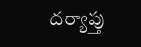దర్యాప్తు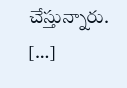చేస్తున్నారు. […]